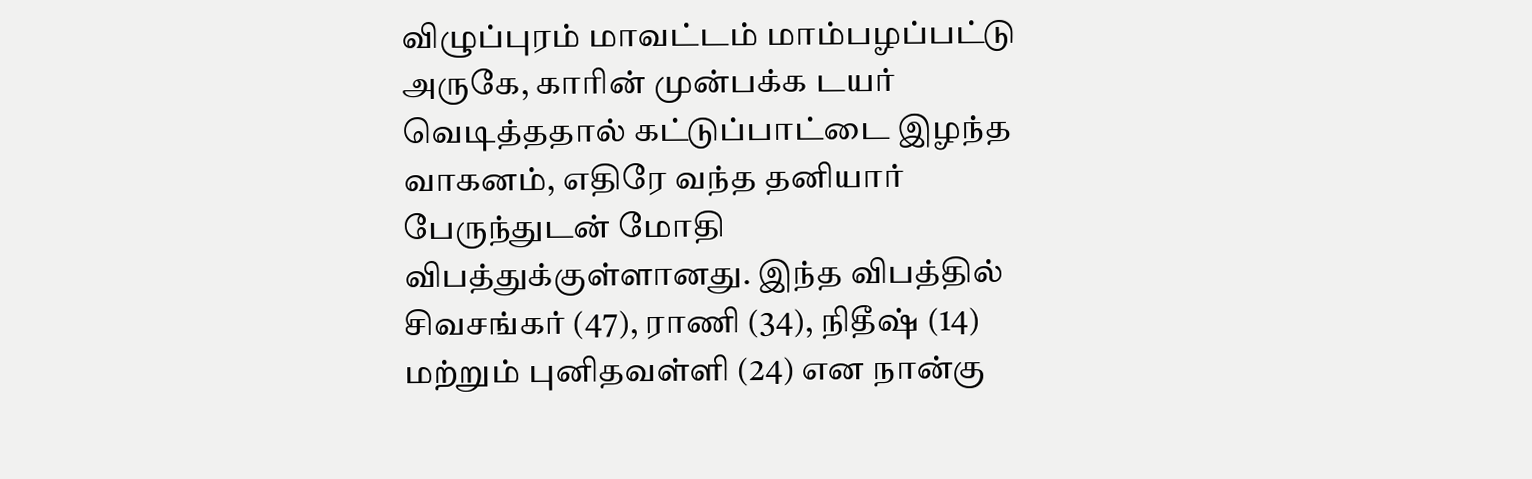விழுப்புரம் மாவட்டம் மாம்பழப்பட்டு அருகே, காரின் முன்பக்க டயர் வெடித்ததால் கட்டுப்பாட்டை இழந்த வாகனம், எதிரே வந்த தனியார் பேருந்துடன் மோதி விபத்துக்குள்ளானது. இந்த விபத்தில் சிவசங்கர் (47), ராணி (34), நிதீஷ் (14) மற்றும் புனிதவள்ளி (24) என நான்கு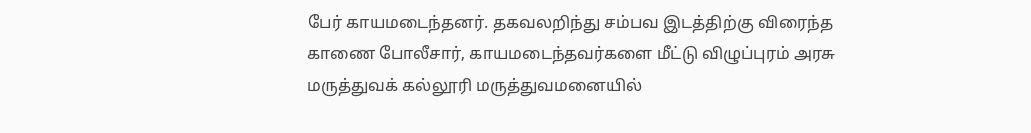பேர் காயமடைந்தனர். தகவலறிந்து சம்பவ இடத்திற்கு விரைந்த காணை போலீசார், காயமடைந்தவர்களை மீட்டு விழுப்புரம் அரசு மருத்துவக் கல்லூரி மருத்துவமனையில்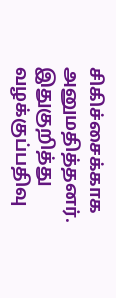சிகிச்சைக்காக அனுமதித்தனர். இதுகுறித்து வழக்குப்பதிவு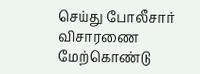செய்து போலீசார் விசாரணை மேற்கொண்டு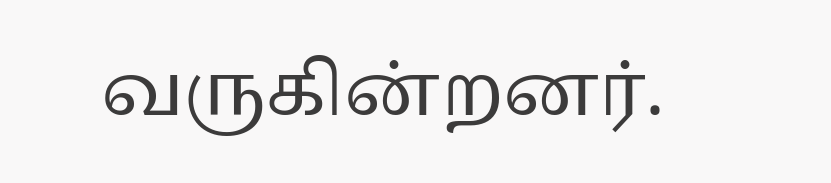வருகின்றனர்.